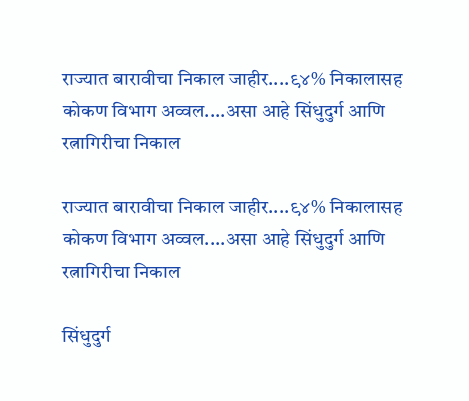राज्यात बारावीचा निकाल जाहीर....९४% निकालासह कोकण विभाग अव्वल....असा आहे सिंधुदुर्ग आणि रत्नागिरीचा निकाल

राज्यात बारावीचा निकाल जाहीर....९४% निकालासह कोकण विभाग अव्वल....असा आहे सिंधुदुर्ग आणि रत्नागिरीचा निकाल

सिंधुदुर्ग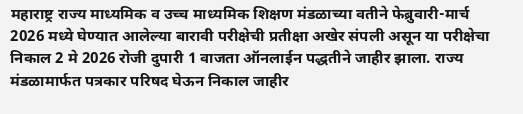महाराष्ट्र राज्य माध्यमिक व उच्च माध्यमिक शिक्षण मंडळाच्या वतीने फेब्रुवारी-मार्च 2026 मध्ये घेण्यात आलेल्या बारावी परीक्षेची प्रतीक्षा अखेर संपली असून या परीक्षेचा निकाल 2 मे 2026 रोजी दुपारी 1 वाजता ऑनलाईन पद्धतीने जाहीर झाला. राज्य मंडळामार्फत पत्रकार परिषद घेऊन निकाल जाहीर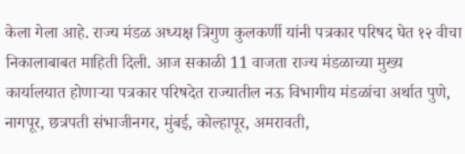केला गेला आहे. राज्य मंडळ अध्यक्ष त्रिगुण कुलकर्णी यांनी पत्रकार परिषद घेत १२ वीचा निकालाबाबत माहिती दिली. आज सकाळी 11 वाजता राज्य मंडळाच्या मुख्य कार्यालयात होणाऱ्या पत्रकार परिषदेत राज्यातील नऊ विभागीय मंडळांचा अर्थात पुणे, नागपूर, छत्रपती संभाजीनगर, मुंबई, कोल्हापूर, अमरावती,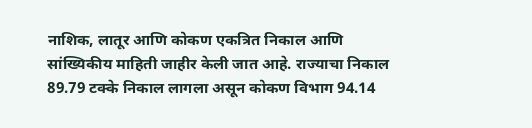नाशिक, लातूर आणि कोकण एकत्रित निकाल आणि सांख्यिकीय माहिती जाहीर केली जात आहे. राज्याचा निकाल 89.79 टक्के निकाल लागला असून कोकण विभाग 94.14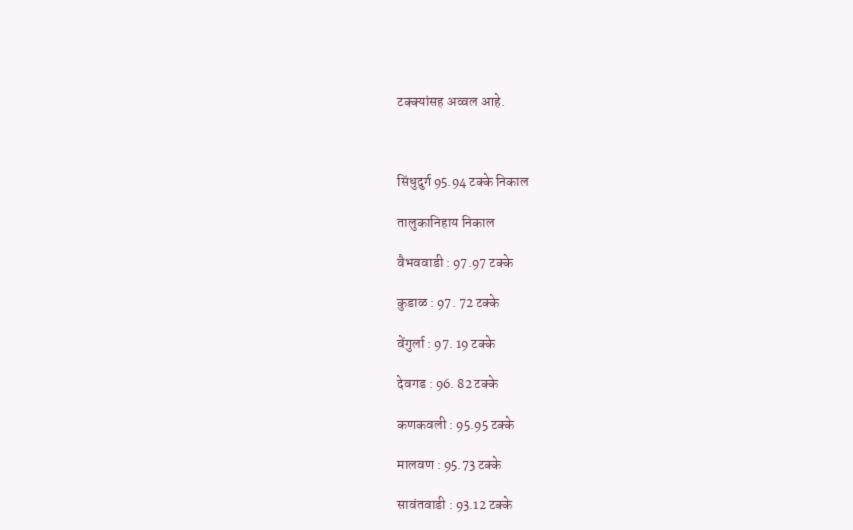टक्क्यांसह अव्वल आहे.



सिंधुदुर्ग 95.94 टक्के निकाल

तालुकानिहाय निकाल

वैभववाडी : 97.97 टक्के

कुडाळ : 97. 72 टक्के

वेंगुर्ला : 97. 19 टक्के

देवगड : 96. 82 टक्के

कणकवली : 95.95 टक्के

मालवण : 95.73 टक्के

सावंतवाडी : 93.12 टक्के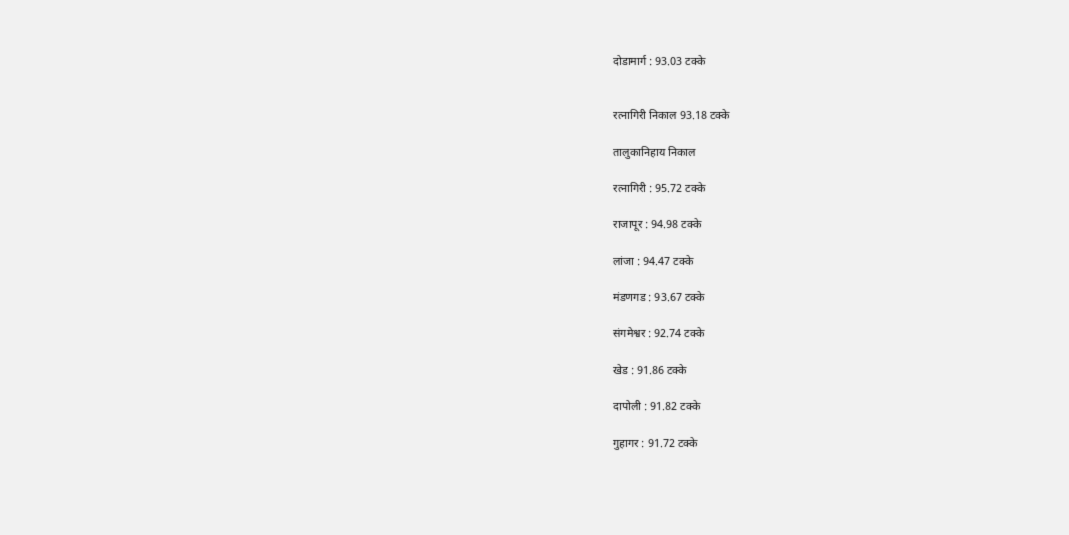दोडामार्ग : 93.03 टक्के


रत्नागिरी निकाल 93.18 टक्के

तालुकानिहाय निकाल

रत्नागिरी : 95.72 टक्के

राजापूर : 94.98 टक्के

लांजा : 94.47 टक्के

मंडणगड : 93.67 टक्के

संगमेश्वर : 92.74 टक्के

खेड : 91.86 टक्के

दापोली : 91.82 टक्के

गुहागर : 91.72 टक्के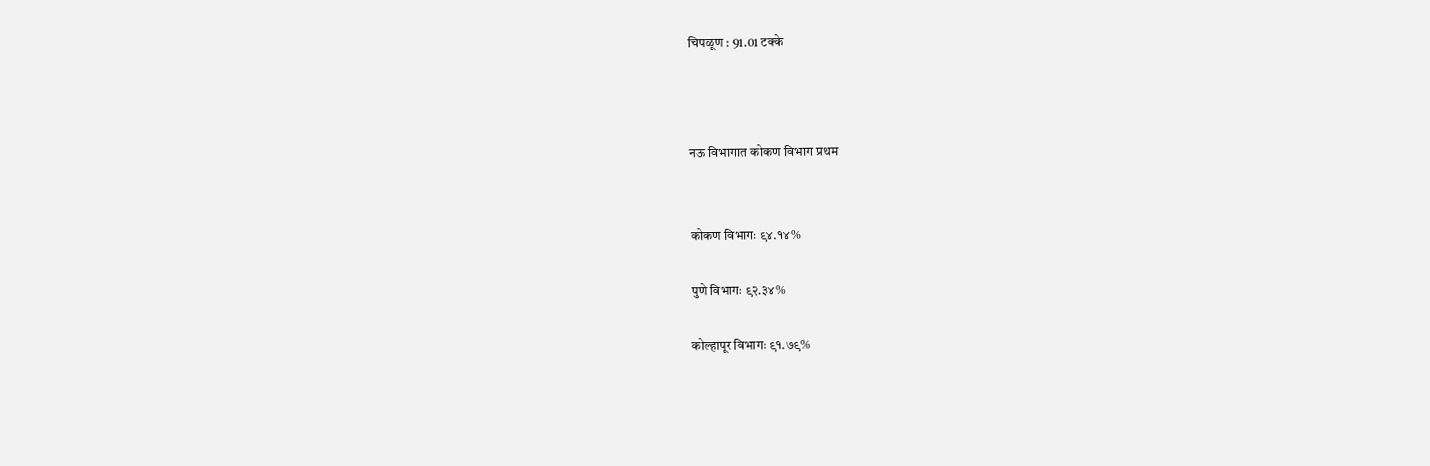चिपळूण : 91.01 टक्के



नऊ विभागात कोकण विभाग प्रथम


कोकण विभागः ९४.१४%

पुणे विभागः ९२.३४%

कोल्हापूर विभागः ९१.७९%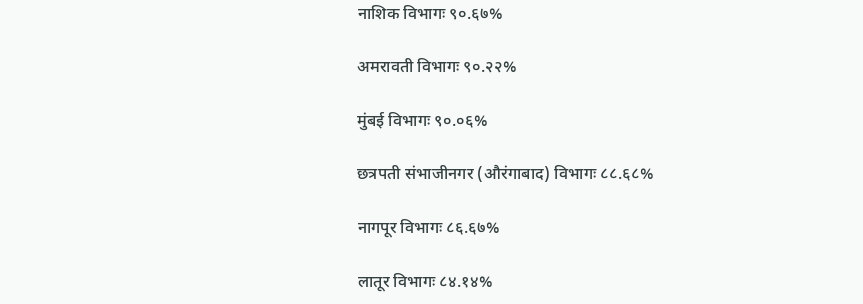नाशिक विभागः ९०.६७%

अमरावती विभागः ९०.२२%

मुंबई विभागः ९०.०६%

छत्रपती संभाजीनगर (औरंगाबाद) विभागः ८८.६८%

नागपूर विभागः ८६.६७%

लातूर विभागः ८४.१४%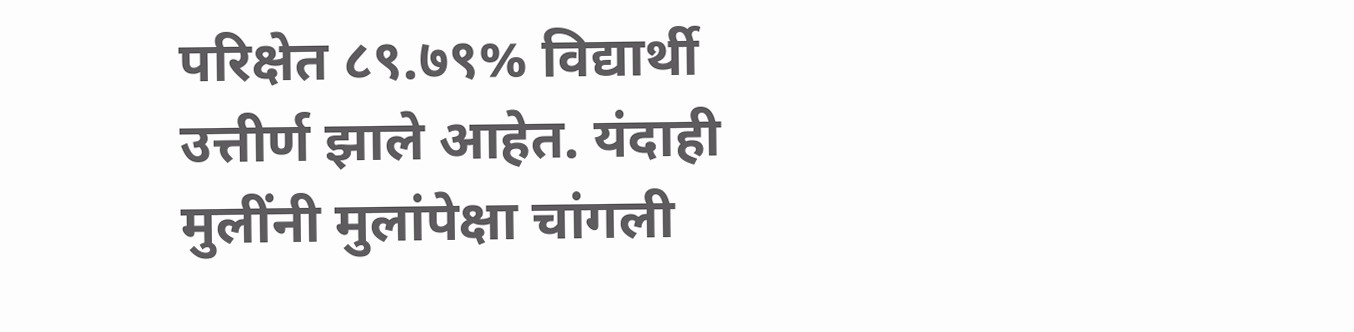परिक्षेत ८९.७९% विद्यार्थी उत्तीर्ण झाले आहेत. यंदाही मुलींनी मुलांपेक्षा चांगली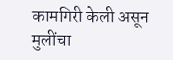कामगिरी केली असून मुलींचा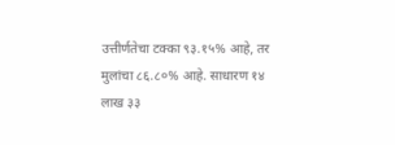उत्तीर्णतेचा टक्का ९३.१५% आहे, तर मुलांचा ८६.८०% आहे. साधारण १४ लाख ३३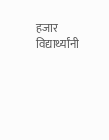हजार विद्यार्थ्यांनी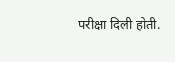परीक्षा दिली होती.